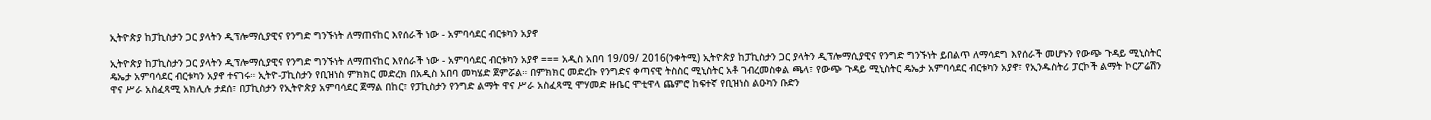ኢትዮጵያ ከፓኪስታን ጋር ያላትን ዲፕሎማሲያዊና የንግድ ግንኙነት ለማጠናከር እየሰራች ነው - አምባሳደር ብርቱካን አያኖ

ኢትዮጵያ ከፓኪስታን ጋር ያላትን ዲፕሎማሲያዊና የንግድ ግንኙነት ለማጠናከር እየሰራች ነው - አምባሳደር ብርቱካን አያኖ === አዲስ አበባ 19/09/ 2016(ንቀትሚ) ኢትዮጵያ ከፓኪስታን ጋር ያላትን ዲፕሎማሲያዊና የንግድ ግንኙነት ይበልጥ ለማሳደግ እየሰራች መሆኑን የውጭ ጉዳይ ሚኒስትር ዴኤታ አምባሳደር ብርቱካን አያኖ ተናገሩ። ኢትዮ-ፓኪስታን የቢዝነስ ምክክር መድረክ በአዲስ አበባ መካሄድ ጀምሯል። በምክክር መድረኩ የንግድና ቀጣናዊ ትስስር ሚኒስትር አቶ ገብረመስቀል ጫላ፣ የውጭ ጉዳይ ሚኒስትር ዴኤታ አምባሳደር ብርቱካን አያኖ፣ የኢንዱስትሪ ፓርኮች ልማት ኮርፖሬሽን ዋና ሥራ አስፈጻሚ አክሊሉ ታደሰ፣ በፓኪስታን የኢትዮጵያ አምባሳደር ጀማል በከር፣ የፓኪስታን የንግድ ልማት ዋና ሥራ አስፈጻሚ ሞሃመድ ዙቤር ሞቲዋላ ጨምሮ ከፍተኛ የቢዝነስ ልዑካን ቡድን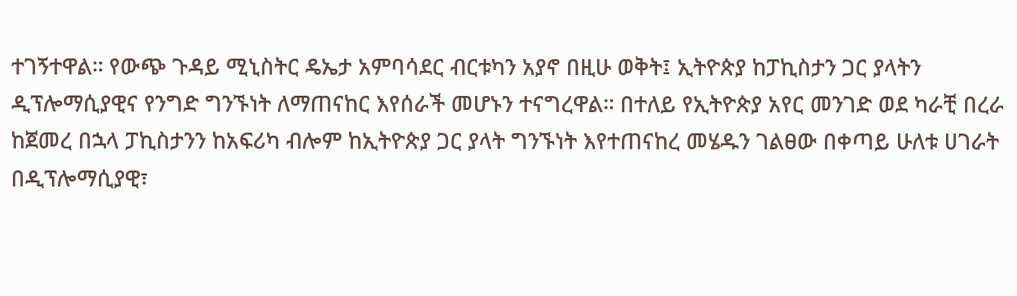ተገኝተዋል። የውጭ ጉዳይ ሚኒስትር ዴኤታ አምባሳደር ብርቱካን አያኖ በዚሁ ወቅት፤ ኢትዮጵያ ከፓኪስታን ጋር ያላትን ዲፕሎማሲያዊና የንግድ ግንኙነት ለማጠናከር እየሰራች መሆኑን ተናግረዋል። በተለይ የኢትዮጵያ አየር መንገድ ወደ ካራቺ በረራ ከጀመረ በኋላ ፓኪስታንን ከአፍሪካ ብሎም ከኢትዮጵያ ጋር ያላት ግንኙነት እየተጠናከረ መሄዱን ገልፀው በቀጣይ ሁለቱ ሀገራት በዲፕሎማሲያዊ፣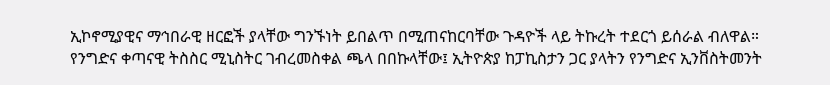ኢኮኖሚያዊና ማኅበራዊ ዘርፎች ያላቸው ግንኙነት ይበልጥ በሚጠናከርባቸው ጉዳዮች ላይ ትኩረት ተደርጎ ይሰራል ብለዋል። የንግድና ቀጣናዊ ትስስር ሚኒስትር ገብረመስቀል ጫላ በበኩላቸው፤ ኢትዮጵያ ከፓኪስታን ጋር ያላትን የንግድና ኢንቨስትመንት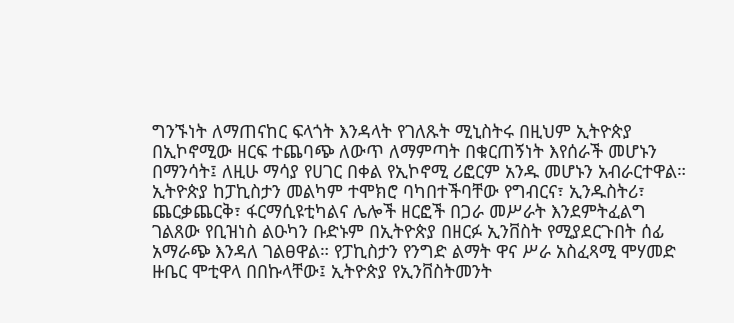ግንኙነት ለማጠናከር ፍላጎት እንዳላት የገለጹት ሚኒስትሩ በዚህም ኢትዮጵያ በኢኮኖሚው ዘርፍ ተጨባጭ ለውጥ ለማምጣት በቁርጠኝነት እየሰራች መሆኑን በማንሳት፤ ለዚሁ ማሳያ የሀገር በቀል የኢኮኖሚ ሪፎርም አንዱ መሆኑን አብራርተዋል። ኢትዮጵያ ከፓኪስታን መልካም ተሞክሮ ባካበተችባቸው የግብርና፣ ኢንዱስትሪ፣ ጨርቃጨርቅ፣ ፋርማሲዩቲካልና ሌሎች ዘርፎች በጋራ መሥራት እንደምትፈልግ ገልጸው የቢዝነስ ልዑካን ቡድኑም በኢትዮጵያ በዘርፉ ኢንቨስት የሚያደርጉበት ሰፊ አማራጭ እንዳለ ገልፀዋል። የፓኪስታን የንግድ ልማት ዋና ሥራ አስፈጻሚ ሞሃመድ ዙቤር ሞቲዋላ በበኩላቸው፤ ኢትዮጵያ የኢንቨስትመንት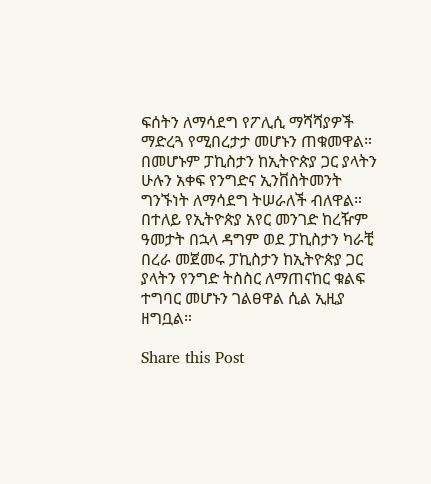ፍሰትን ለማሳደግ የፖሊሲ ማሻሻያዎች ማድረጓ የሚበረታታ መሆኑን ጠቁመዋል። በመሆኑም ፓኪስታን ከኢትዮጵያ ጋር ያላትን ሁሉን አቀፍ የንግድና ኢንቨስትመንት ግንኙነት ለማሳደግ ትሠራለች ብለዋል። በተለይ የኢትዮጵያ አየር መንገድ ከረዥም ዓመታት በኋላ ዳግም ወደ ፓኪስታን ካራቺ በረራ መጀመሩ ፓኪስታን ከኢትዮጵያ ጋር ያላትን የንግድ ትስስር ለማጠናከር ቁልፍ ተግባር መሆኑን ገልፀዋል ሲል ኢዚያ ዘግቧል።

Share this Post